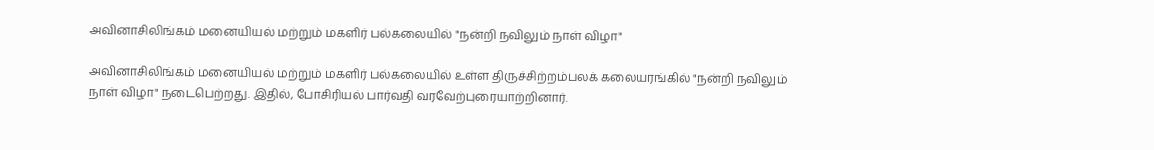அவினாசிலிங்கம் மனையியல் மற்றும் மகளிர் பல்கலையில் "நன்றி நவிலும் நாள் விழா"

அவினாசிலிங்கம் மனையியல் மற்றும் மகளிர் பல்கலையில் உள்ள திருச்சிற்றம்பலக் கலையரங்கில் "நன்றி நவிலும் நாள் விழா" நடைபெற்றது. இதில், போசிரியல் பார்வதி வரவேற்புரையாற்றினார்.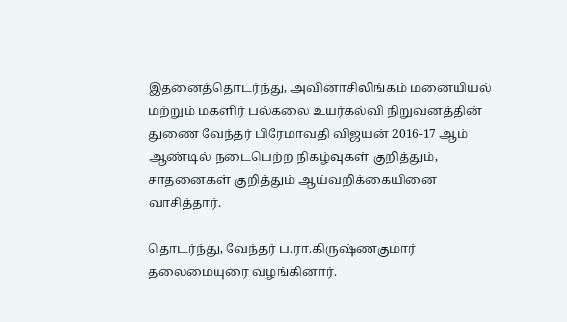இதனைத்தொடர்ந்து, அவினாசிலிங்கம் மனையியல் மற்றும் மகளிர் பல்கலை உயர்கல்வி நிறுவனத்தின் துணை வேந்தர் பிரேமாவதி விஜயன் 2016-17 ஆம் ஆண்டில் நடைபெற்ற நிகழ்வுகள் குறித்தும், சாதனைகள் குறித்தும் ஆய்வறிக்கையினை வாசித்தார்.

தொடர்ந்து, வேந்தர் ப.ரா.கிருஷ்ணகுமார் தலைமையுரை வழங்கினார்.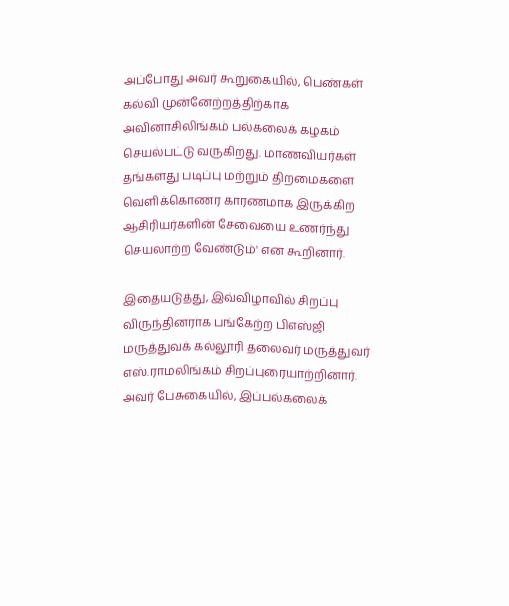அப்போது அவர் கூறுகையில், பெண்கள் கல்வி முன்னேற்றத்திற்காக அவினாசிலிங்கம் பல்கலைக் கழகம் செயல்பட்டு வருகிறது. மாணவியர்கள் தங்களது படிப்பு மற்றும் திறமைகளை வெளிக்கொணர காரணமாக இருக்கிற ஆசிரியர்களின் சேவையை உணர்ந்து செயலாற்ற வேண்டும்' என கூறினார்.

இதையடுத்து, இவ்விழாவில் சிறப்பு விருந்தினராக பங்கேற்ற பிஎஸ்ஜி மருத்துவக் கல்லூரி தலைவர் மருத்துவர் எஸ்.ராமலிங்கம் சிறப்புரையாற்றினார். அவர் பேசுகையில், இப்பல்கலைக்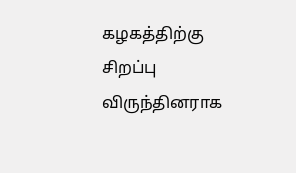கழகத்திற்கு சிறப்பு விருந்தினராக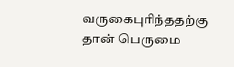வருகைபுரிந்ததற்கு தான் பெருமை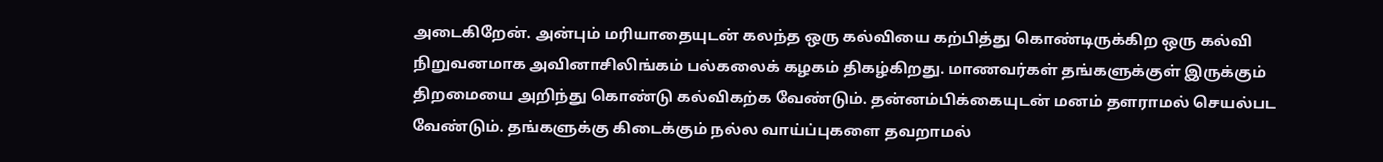அடைகிறேன். அன்பும் மரியாதையுடன் கலந்த ஒரு கல்வியை கற்பித்து கொண்டிருக்கிற ஒரு கல்வி நிறுவனமாக அவினாசிலிங்கம் பல்கலைக் கழகம் திகழ்கிறது. மாணவர்கள் தங்களுக்குள் இருக்கும் திறமையை அறிந்து கொண்டு கல்விகற்க வேண்டும். தன்னம்பிக்கையுடன் மனம் தளராமல் செயல்பட வேண்டும். தங்களுக்கு கிடைக்கும் நல்ல வாய்ப்புகளை தவறாமல்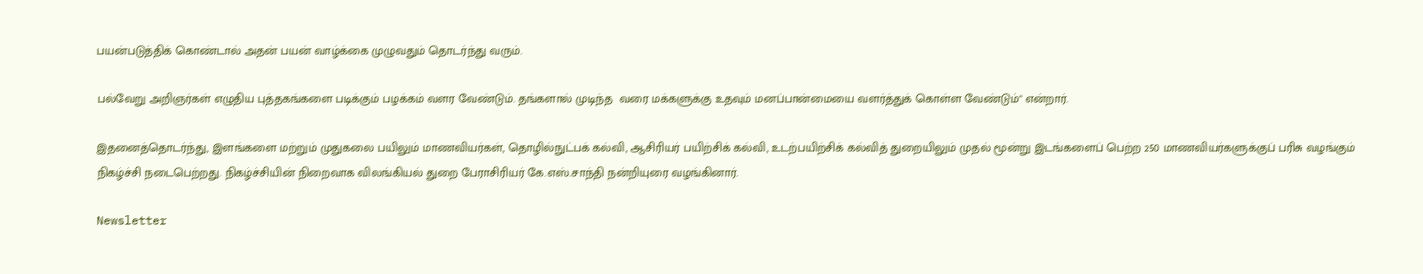பயன்படுத்திக் கொண்டால் அதன் பயன் வாழ்க்கை முழுவதும் தொடர்ந்து வரும்.

பல்வேறு அறிஞர்கள் எழுதிய புத்தகங்களை படிக்கும் பழக்கம் வளர வேண்டும். தங்களால் முடிந்த  வரை மக்களுக்கு உதவும் மனப்பான்மையை வளர்த்துக் கொள்ள வேண்டும்" என்றார்.

இதனைத்தொடர்ந்து, இளங்களை மற்றும் முதுகலை பயிலும் மாணவியர்கள், தொழில்நுட்பக் கல்வி, ஆசிரியர் பயிற்சிக் கல்வி, உடற்பயிற்சிக் கல்வித் துறையிலும் முதல் மூன்று இடங்களைப் பெற்ற 250 மாணவியர்களுக்குப் பரிசு வழங்கும் நிகழ்ச்சி நடைபெற்றது. நிகழ்ச்சியின் நிறைவாக விலங்கியல் துறை பேராசிரியர் கே.எஸ்.சாந்தி நன்றியுரை வழங்கினார்.

Newsletter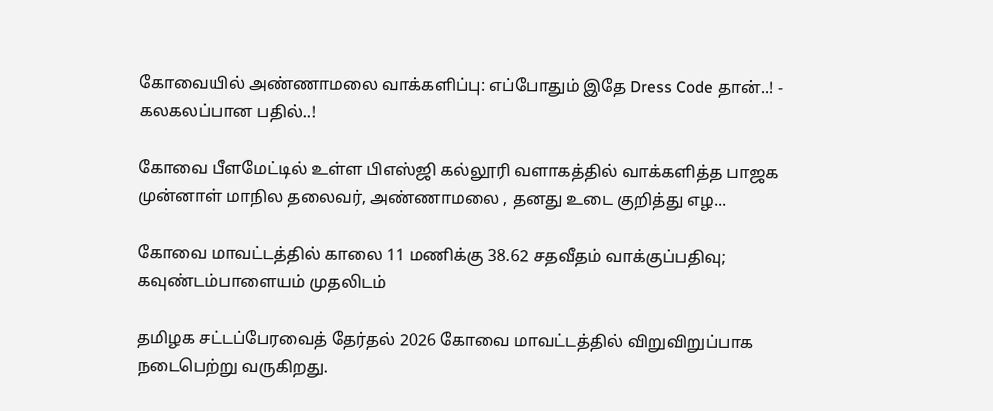கோவையில் அண்ணாமலை வாக்களிப்பு: எப்போதும் இதே Dress Code தான்..! - கலகலப்பான பதில்..!

கோவை பீளமேட்டில் உள்ள பிஎஸ்ஜி கல்லூரி வளாகத்தில் வாக்களித்த பாஜக முன்னாள் மாநில தலைவர், அண்ணாமலை , தனது உடை குறித்து எழ...

கோவை மாவட்டத்தில் காலை 11 மணிக்கு 38.62 சதவீதம் வாக்குப்பதிவு; கவுண்டம்பாளையம் முதலிடம்

தமிழக சட்டப்பேரவைத் தேர்தல் 2026 கோவை மாவட்டத்தில் விறுவிறுப்பாக நடைபெற்று வருகிறது.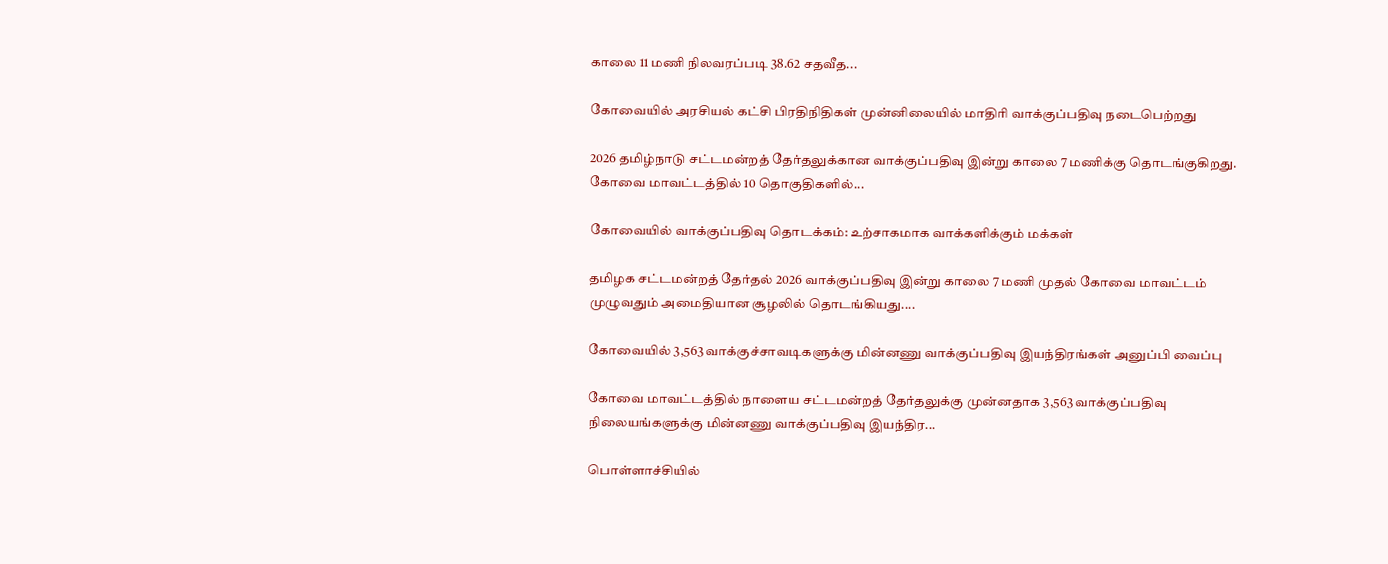காலை 11 மணி நிலவரப்படி 38.62 சதவீத...

கோவையில் அரசியல் கட்சி பிரதிநிதிகள் முன்னிலையில் மாதிரி வாக்குப்பதிவு நடைபெற்றது

2026 தமிழ்நாடு சட்டமன்றத் தேர்தலுக்கான வாக்குப்பதிவு இன்று காலை 7 மணிக்கு தொடங்குகிறது. கோவை மாவட்டத்தில் 10 தொகுதிகளில்...

கோவையில் வாக்குப்பதிவு தொடக்கம்: உற்சாகமாக வாக்களிக்கும் மக்கள்

தமிழக சட்டமன்றத் தேர்தல் 2026 வாக்குப்பதிவு இன்று காலை 7 மணி முதல் கோவை மாவட்டம் முழுவதும் அமைதியான சூழலில் தொடங்கியது....

கோவையில் 3,563 வாக்குச்சாவடிகளுக்கு மின்னணு வாக்குப்பதிவு இயந்திரங்கள் அனுப்பி வைப்பு

கோவை மாவட்டத்தில் நாளைய சட்டமன்றத் தேர்தலுக்கு முன்னதாக 3,563 வாக்குப்பதிவு நிலையங்களுக்கு மின்னணு வாக்குப்பதிவு இயந்திர...

பொள்ளாச்சியில்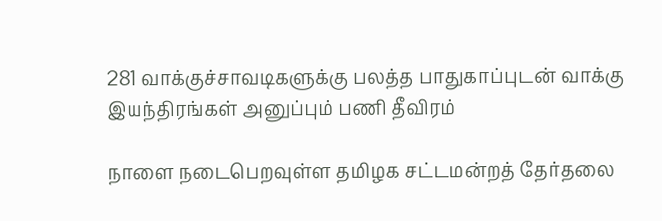281 வாக்குச்சாவடிகளுக்கு பலத்த பாதுகாப்புடன் வாக்கு இயந்திரங்கள் அனுப்பும் பணி தீவிரம்

நாளை நடைபெறவுள்ள தமிழக சட்டமன்றத் தேர்தலை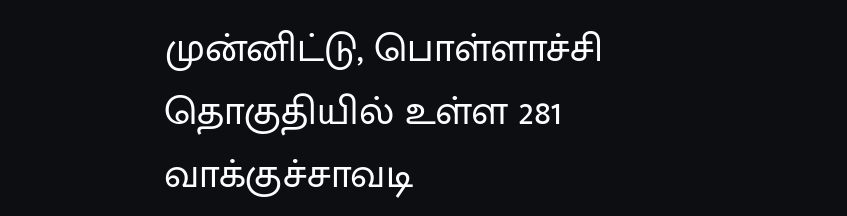முன்னிட்டு, பொள்ளாச்சி தொகுதியில் உள்ள 281 வாக்குச்சாவடி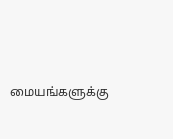மையங்களுக்கு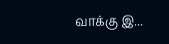வாக்கு இ...